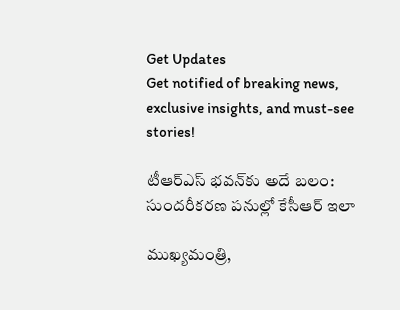Get Updates
Get notified of breaking news, exclusive insights, and must-see stories!

టీఆర్ఎస్ భవన్‌కు అదే బలం: సుందరీకరణ పనుల్లో కేసీఆర్ ఇలా

ముఖ్యమంత్రి,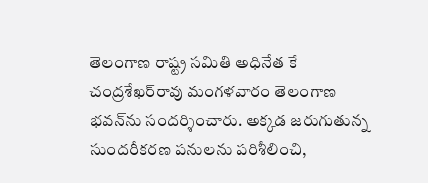తెలంగాణ రాష్ట్ర సమితి అధినేత కే చంద్రశేఖర్‌రావు మంగళవారం తెలంగాణ భవన్‌ను సందర్శించారు. అక్కడ జరుగుతున్న సుందరీకరణ పనులను పరిశీలించి,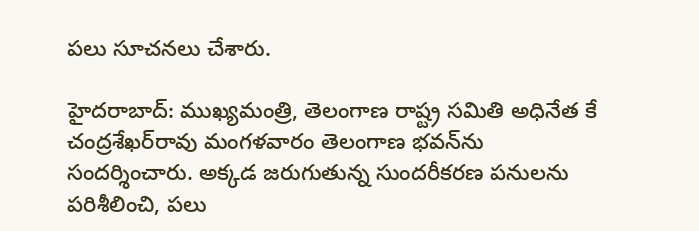పలు సూచనలు చేశారు.

హైదరాబాద్: ముఖ్యమంత్రి, తెలంగాణ రాష్ట్ర సమితి అధినేత కే చంద్రశేఖర్‌రావు మంగళవారం తెలంగాణ భవన్‌ను సందర్శించారు. అక్కడ జరుగుతున్న సుందరీకరణ పనులను పరిశీలించి, పలు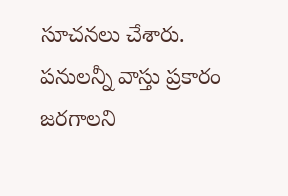సూచనలు చేశారు. పనులన్నీ వాస్తు ప్రకారం జరగాలని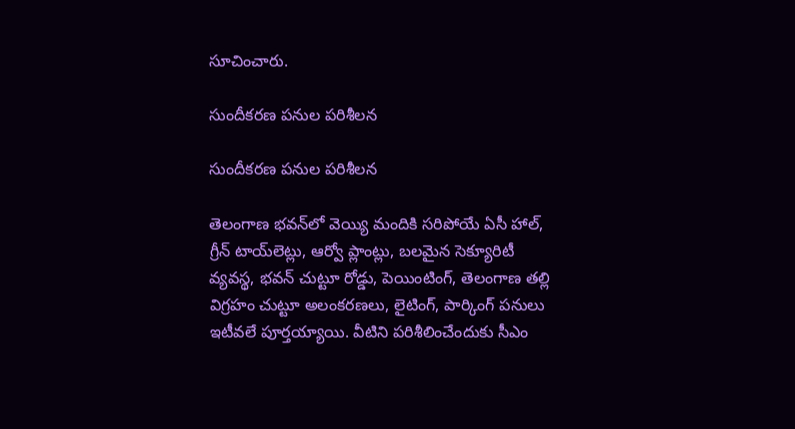సూచించారు.

సుందీకరణ పనుల పరిశీలన

సుందీకరణ పనుల పరిశీలన

తెలంగాణ భవన్‌లో వెయ్యి మందికి సరిపోయే ఏసీ హాల్, గ్రీన్ టాయ్‌లెట్లు, ఆర్వో ప్లాంట్లు, బలమైన సెక్యూరిటీ వ్యవస్థ, భవన్ చుట్టూ రోడ్డు, పెయింటింగ్, తెలంగాణ తల్లి విగ్రహం చుట్టూ అలంకరణలు, లైటింగ్, పార్కింగ్ పనులు ఇటీవలే పూర్తయ్యాయి. వీటిని పరిశీలించేందుకు సీఎం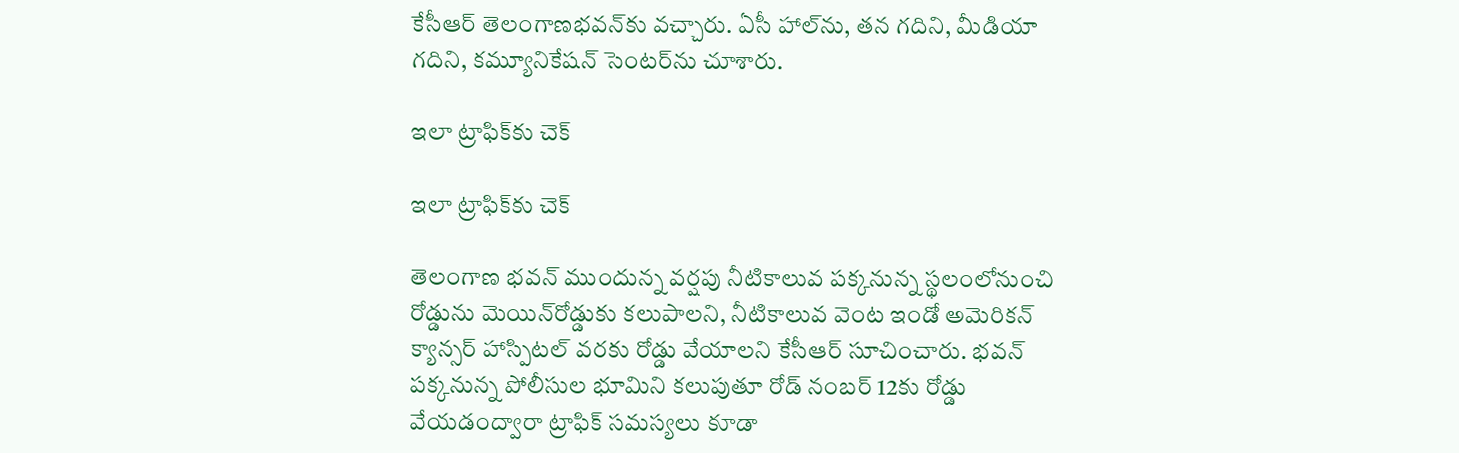కేసీఆర్ తెలంగాణభవన్‌కు వచ్చారు. ఏసీ హాల్‌ను, తన గదిని, మీడియా గదిని, కమ్యూనికేషన్ సెంటర్‌ను చూశారు.

ఇలా ట్రాఫిక్‌కు చెక్

ఇలా ట్రాఫిక్‌కు చెక్

తెలంగాణ భవన్ ముందున్న వర్షపు నీటికాలువ పక్కనున్న స్థలంలోనుంచి రోడ్డును మెయిన్‌రోడ్డుకు కలుపాలని, నీటికాలువ వెంట ఇండో అమెరికన్ క్యాన్సర్ హాస్పిటల్ వరకు రోడ్డు వేయాలని కేసీఆర్ సూచించారు. భవన్ పక్కనున్న పోలీసుల భూమిని కలుపుతూ రోడ్ నంబర్ 12కు రోడ్డు వేయడంద్వారా ట్రాఫిక్ సమస్యలు కూడా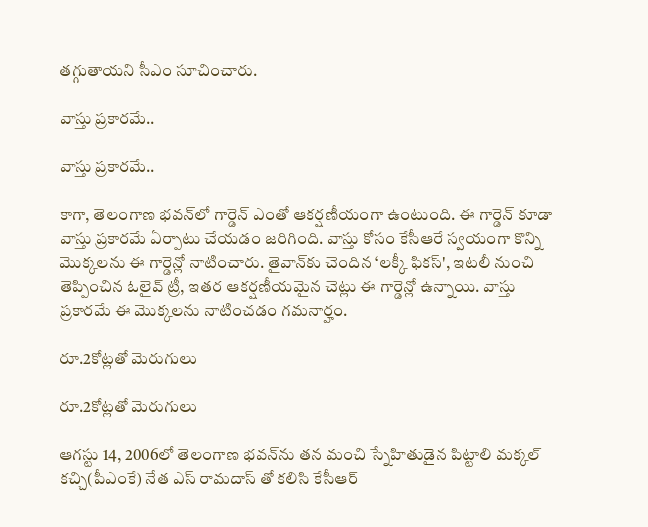తగ్గుతాయని సీఎం సూచించారు.

వాస్తు ప్రకారమే..

వాస్తు ప్రకారమే..

కాగా, తెలంగాణ భవన్‌లో గార్డెన్ ఎంతో ఆకర్షణీయంగా ఉంటుంది. ఈ గార్డెన్ కూడా వాస్తు ప్రకారమే ఏర్పాటు చేయడం జరిగింది. వాస్తు కోసం కేసీఆరే స్వయంగా కొన్ని మొక్కలను ఈ గార్డెన్లో నాటించారు. తైవాన్‌కు చెందిన ‘లక్కీ ఫికస్', ఇటలీ నుంచి తెప్పించిన ఓలైవ్ ట్రీ, ఇతర ఆకర్షణీయమైన చెట్లు ఈ గార్డెన్లో ఉన్నాయి. వాస్తు ప్రకారమే ఈ మొక్కలను నాటించడం గమనార్హం.

రూ.2కోట్లతో మెరుగులు

రూ.2కోట్లతో మెరుగులు

ఆగస్టు 14, 2006లో తెలంగాణ భవన్‌ను తన మంచి స్నేహితుడైన పిట్టాలి మక్కల్ కచ్చి(పీఎంకే) నేత ఎస్ రామదాస్ తో కలిసి కేసీఆర్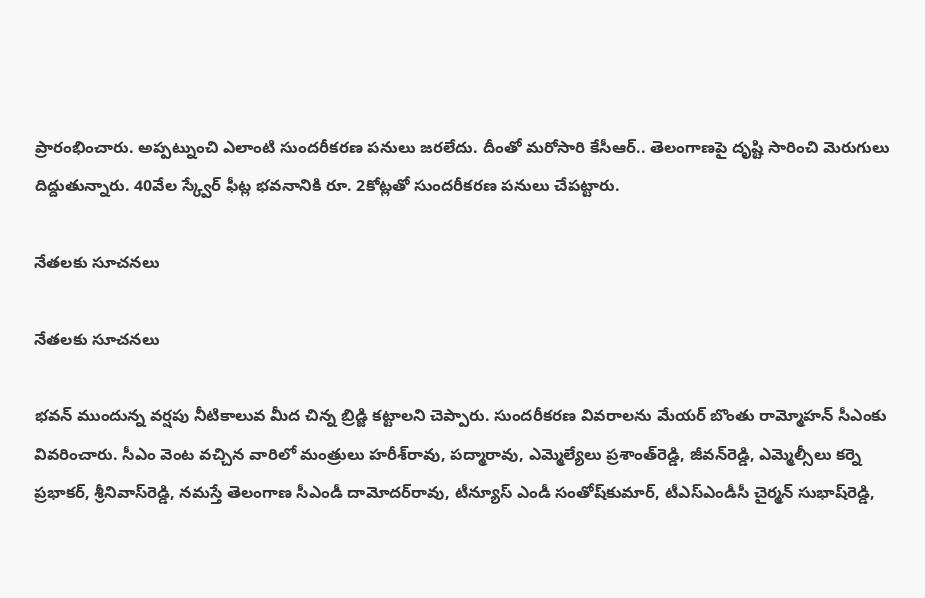ప్రారంభించారు. అప్పట్నుంచి ఎలాంటి సుందరీకరణ పనులు జరలేదు. దీంతో మరోసారి కేసీఆర్.. తెలంగాణపై దృష్టి సారించి మెరుగులు దిద్దుతున్నారు. 40వేల స్క్వేర్ ఫీట్ల భవనానికి రూ. 2కోట్లతో సుందరీకరణ పనులు చేపట్టారు.

నేతలకు సూచనలు

నేతలకు సూచనలు

భవన్ ముందున్న వర్షపు నీటికాలువ మీద చిన్న బ్రిడ్జి కట్టాలని చెప్పారు. సుందరీకరణ వివరాలను మేయర్ బొంతు రామ్మోహన్ సీఎంకు వివరించారు. సీఎం వెంట వచ్చిన వారిలో మంత్రులు హరీశ్‌రావు, పద్మారావు, ఎమ్మెల్యేలు ప్రశాంత్‌రెడ్డి, జీవన్‌రెడ్డి, ఎమ్మెల్సీలు కర్నె ప్రభాకర్, శ్రీనివాస్‌రెడ్డి, నమస్తే తెలంగాణ సీఎండీ దామోదర్‌రావు, టీన్యూస్ ఎండీ సంతోష్‌కుమార్, టీఎస్‌ఎండీసీ చైర్మన్ సుభాష్‌రెడ్డి,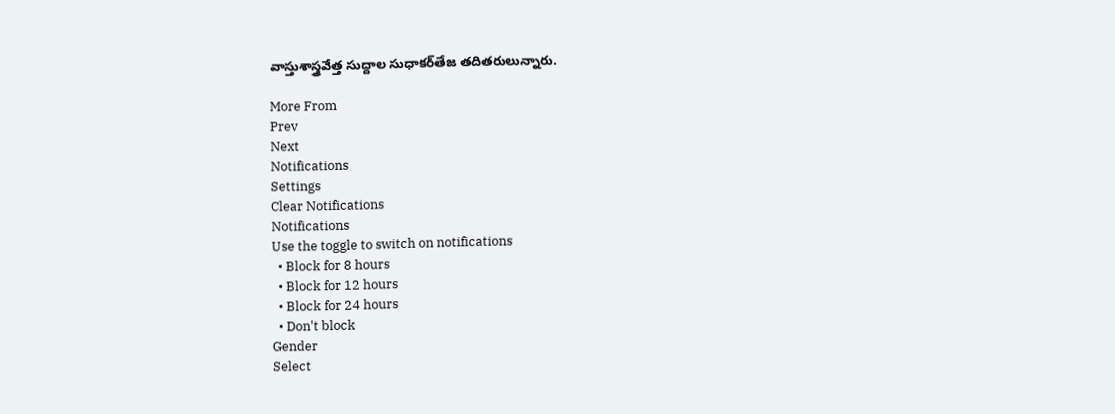వాస్తుశాస్త్రవేత్త సుద్దాల సుధాకర్‌తేజ తదితరులున్నారు.

More From
Prev
Next
Notifications
Settings
Clear Notifications
Notifications
Use the toggle to switch on notifications
  • Block for 8 hours
  • Block for 12 hours
  • Block for 24 hours
  • Don't block
Gender
Select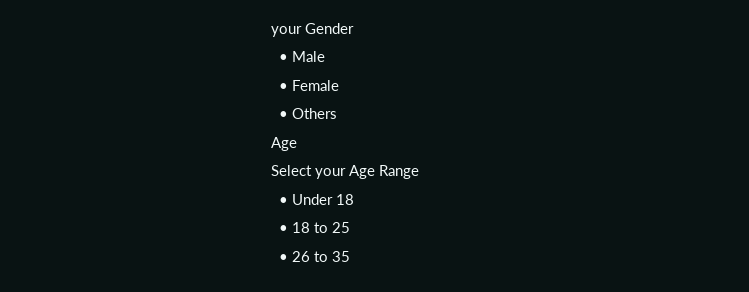your Gender
  • Male
  • Female
  • Others
Age
Select your Age Range
  • Under 18
  • 18 to 25
  • 26 to 35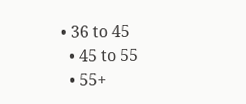• 36 to 45
  • 45 to 55
  • 55+